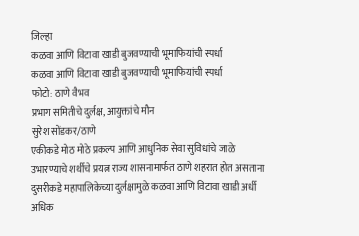जिल्हा
कळवा आणि विटावा खाडी बुजवण्याची भूमाफियांची स्पर्धा
कळवा आणि विटावा खाडी बुजवण्याची भूमाफियांची स्पर्धा
फोटो: ठाणे वैभव
प्रभाग समितीचे दुर्लक्ष, आयुक्तांचे मौन
सुरेश सोंडकर/ठाणे
एकीकडे मोठ मोठे प्रकल्प आणि आधुनिक सेवा सुविधांचे जाळे उभारण्याचे शर्थीचे प्रयत्न राज्य शासनामार्फत ठाणे शहरात होत असताना दुसरीकडे महापालिकेच्या दुर्लक्षामुळे कळवा आणि विटावा खाडी अर्धी अधिक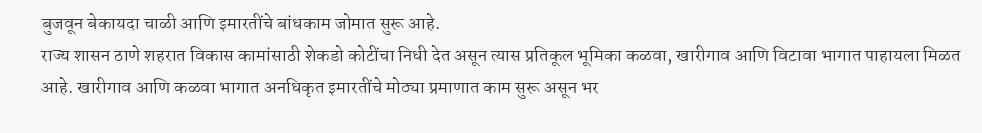बुजवून बेकायदा चाळी आणि इमारतींचे बांधकाम जोमात सुरू आहे.
राज्य शासन ठाणे शहरात विकास कामांसाठी शेकडो कोटींचा निधी देत असून त्यास प्रतिकूल भूमिका कळवा, खारीगाव आणि विटावा भागात पाहायला मिळत आहे. खारीगाव आणि कळवा भागात अनधिकृत इमारतींचे मोठ्या प्रमाणात काम सुरू असून भर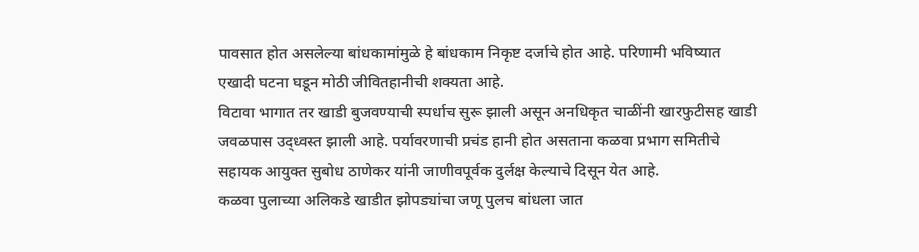पावसात होत असलेल्या बांधकामांमुळे हे बांधकाम निकृष्ट दर्जाचे होत आहे. परिणामी भविष्यात एखादी घटना घडून मोठी जीवितहानीची शक्यता आहे.
विटावा भागात तर खाडी बुजवण्याची स्पर्धाच सुरू झाली असून अनधिकृत चाळींनी खारफुटीसह खाडी जवळपास उद्ध्वस्त झाली आहे. पर्यावरणाची प्रचंड हानी होत असताना कळवा प्रभाग समितीचे सहायक आयुक्त सुबोध ठाणेकर यांनी जाणीवपूर्वक दुर्लक्ष केल्याचे दिसून येत आहे.
कळवा पुलाच्या अलिकडे खाडीत झोपड्यांचा जणू पुलच बांधला जात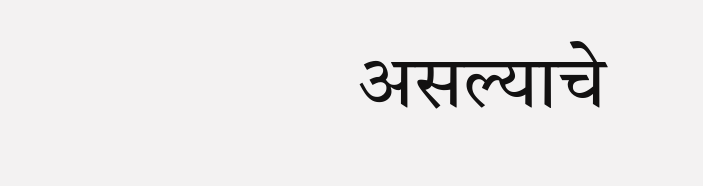असल्याचे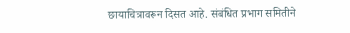छायाचित्रावरून दिसत आहे. संबंधित प्रभाग समितीने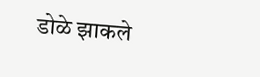डोळे झाकले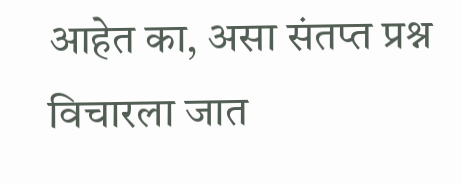आहेत का, असा संतप्त प्रश्न विचारला जात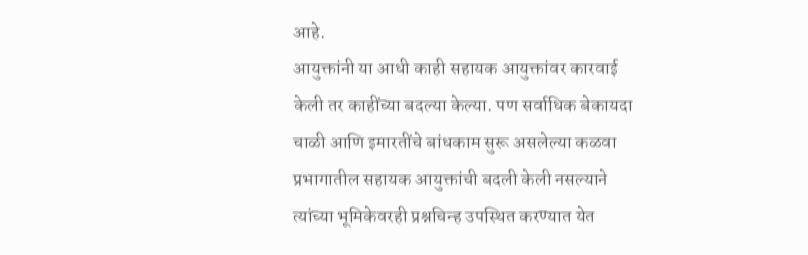आहे.
आयुक्तांनी या आधी काही सहायक आयुक्तांवर कारवाई केली तर काहींच्या बदल्या केल्या. पण सर्वाधिक बेकायदा चाळी आणि इमारतींचे बांधकाम सुरू असलेल्या कळवा प्रभागातील सहायक आयुक्तांची बदली केली नसल्याने त्यांच्या भूमिकेवरही प्रश्नचिन्ह उपस्थित करण्यात येत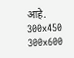आहे.
300x450
300x600